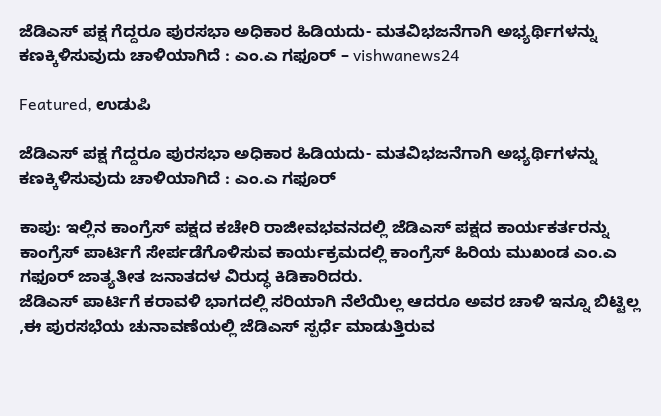ಜೆಡಿಎಸ್ ಪಕ್ಷ ಗೆದ್ದರೂ ಪುರಸಭಾ ಅಧಿಕಾರ ಹಿಡಿಯದು- ಮತವಿಭಜನೆಗಾಗಿ ಅಭ್ಯರ್ಥಿಗಳನ್ನು ಕಣಕ್ಕಿಳಿಸುವುದು ಚಾಳಿಯಾಗಿದೆ : ಎಂ.ಎ ಗಫೂರ್ – vishwanews24

Featured, ಉಡುಪಿ

ಜೆಡಿಎಸ್ ಪಕ್ಷ ಗೆದ್ದರೂ ಪುರಸಭಾ ಅಧಿಕಾರ ಹಿಡಿಯದು- ಮತವಿಭಜನೆಗಾಗಿ ಅಭ್ಯರ್ಥಿಗಳನ್ನು ಕಣಕ್ಕಿಳಿಸುವುದು ಚಾಳಿಯಾಗಿದೆ : ಎಂ.ಎ ಗಫೂರ್

ಕಾಪು: ಇಲ್ಲಿನ ಕಾಂಗ್ರೆಸ್ ಪಕ್ಷದ ಕಚೇರಿ ರಾಜೀವಭವನದಲ್ಲಿ ಜೆಡಿಎಸ್ ಪಕ್ಷದ ಕಾರ್ಯಕರ್ತರನ್ನು ಕಾಂಗ್ರೆಸ್ ಪಾರ್ಟಿಗೆ ಸೇರ್ಪಡೆಗೊಳಿಸುವ ಕಾರ್ಯಕ್ರಮದಲ್ಲಿ ಕಾಂಗ್ರೆಸ್ ಹಿರಿಯ ಮುಖಂಡ ಎಂ.ಎ ಗಫೂರ್ ಜಾತ್ಯತೀತ ಜನಾತದಳ ವಿರುದ್ಧ ಕಿಡಿಕಾರಿದರು.
ಜೆಡಿಎಸ್ ಪಾರ್ಟಿಗೆ ಕರಾವಳಿ ಭಾಗದಲ್ಲಿ ಸರಿಯಾಗಿ ನೆಲೆಯಿಲ್ಲ ಆದರೂ ಅವರ ಚಾಳಿ ಇನ್ನೂ ಬಿಟ್ಟಿಲ್ಲ ,ಈ ಪುರಸಭೆಯ ಚುನಾವಣೆಯಲ್ಲಿ ಜೆಡಿಎಸ್ ಸ್ಪರ್ಧೆ ಮಾಡುತ್ತಿರುವ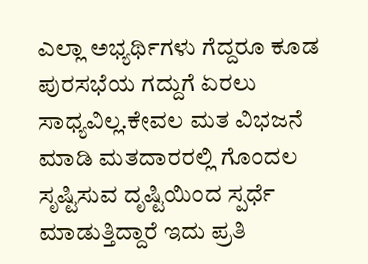ಎಲ್ಲಾ ಅಭ್ಯರ್ಥಿಗಳು ಗೆದ್ದರೂ ಕೂಡ ಪುರಸಭೆಯ ಗದ್ದುಗೆ ಏರಲು ಸಾಧ್ಯವಿಲ್ಲ.ಕೇವಲ ಮತ ವಿಭಜನೆ ಮಾಡಿ ಮತದಾರರಲ್ಲಿ ಗೊಂದಲ ಸೃಷ್ಟಿಸುವ ದೃಷ್ಟಿಯಿಂದ ಸ್ಪರ್ಧೆ ಮಾಡುತ್ತಿದ್ದಾರೆ ಇದು ಪ್ರತಿ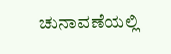ಚುನಾವಣೆಯಲ್ಲಿ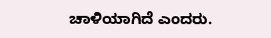ಚಾಳಿಯಾಗಿದೆ ಎಂದರು.